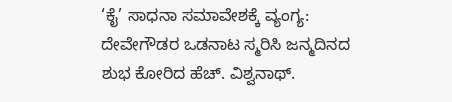‘ಕೈ’ ಸಾಧನಾ ಸಮಾವೇಶಕ್ಕೆ ವ್ಯಂಗ್ಯ: ದೇವೇಗೌಡರ ಒಡನಾಟ ಸ್ಮರಿಸಿ ಜನ್ಮದಿನದ ಶುಭ ಕೋರಿದ ಹೆಚ್. ವಿಶ್ವನಾಥ್.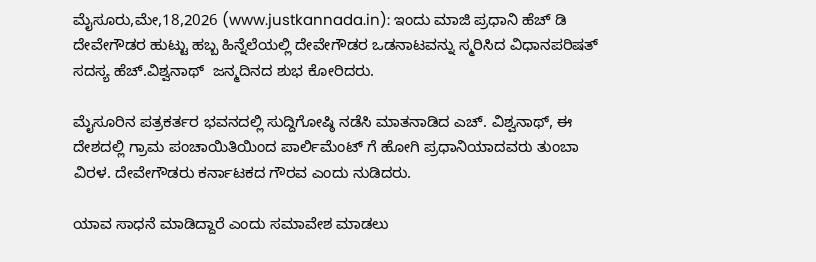ಮೈಸೂರು,ಮೇ,18,2026 (www.justkannada.in): ಇಂದು ಮಾಜಿ ಪ್ರಧಾನಿ ಹೆಚ್ ಡಿ ದೇವೇಗೌಡರ ಹುಟ್ಟು ಹಬ್ಬ ಹಿನ್ನೆಲೆಯಲ್ಲಿ ದೇವೇಗೌಡರ ಒಡನಾಟವನ್ನು ಸ್ಮರಿಸಿದ ವಿಧಾನಪರಿಷತ್ ಸದಸ್ಯ ಹೆಚ್.ವಿಶ್ವನಾಥ್  ಜನ್ಮದಿನದ ಶುಭ ಕೋರಿದರು.

ಮೈಸೂರಿನ ಪತ್ರಕರ್ತರ ಭವನದಲ್ಲಿ ಸುದ್ದಿಗೋಷ್ಠಿ ನಡೆಸಿ ಮಾತನಾಡಿದ ಎಚ್. ವಿಶ್ವನಾಥ್, ಈ ದೇಶದಲ್ಲಿ ಗ್ರಾಮ ಪಂಚಾಯಿತಿಯಿಂದ ಪಾರ್ಲಿಮೆಂಟ್ ಗೆ ಹೋಗಿ ಪ್ರಧಾನಿಯಾದವರು ತುಂಬಾ ವಿರಳ. ದೇವೇಗೌಡರು ಕರ್ನಾಟಕದ ಗೌರವ ಎಂದು ನುಡಿದರು.

ಯಾವ ಸಾಧನೆ ಮಾಡಿದ್ದಾರೆ ಎಂದು ಸಮಾವೇಶ ಮಾಡಲು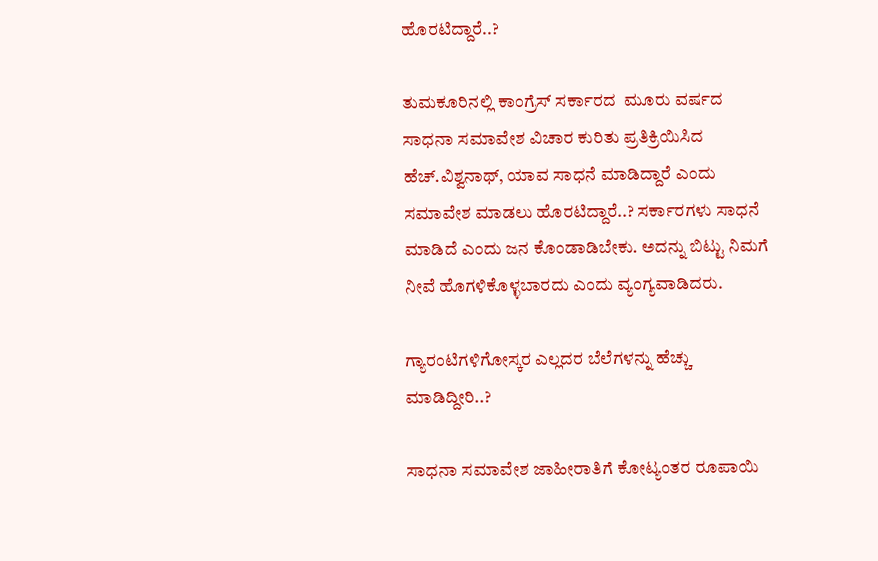ಹೊರಟಿದ್ದಾರೆ..?

ತುಮಕೂರಿನಲ್ಲಿ ಕಾಂಗ್ರೆಸ್ ಸರ್ಕಾರದ  ಮೂರು ವರ್ಷದ ಸಾಧನಾ ಸಮಾವೇಶ ವಿಚಾರ ಕುರಿತು ಪ್ರತಿಕ್ರಿಯಿಸಿದ ಹೆಚ್.ವಿಶ್ವನಾಥ್, ಯಾವ ಸಾಧನೆ ಮಾಡಿದ್ದಾರೆ ಎಂದು ಸಮಾವೇಶ ಮಾಡಲು ಹೊರಟಿದ್ದಾರೆ..? ಸರ್ಕಾರಗಳು ಸಾಧನೆ ಮಾಡಿದೆ ಎಂದು ಜನ ಕೊಂಡಾಡಿಬೇಕು. ಅದನ್ನು ಬಿಟ್ಟು ನಿಮಗೆ ನೀವೆ ಹೊಗಳಿಕೊಳ್ಳಬಾರದು ಎಂದು ವ್ಯಂಗ್ಯವಾಡಿದರು.

ಗ್ಯಾರಂಟಿಗಳಿಗೋಸ್ಕರ ಎಲ್ಲದರ ಬೆಲೆಗಳನ್ನು ಹೆಚ್ಚು ಮಾಡಿದ್ದೀರಿ..?

ಸಾಧನಾ ಸಮಾವೇಶ ಜಾಹೀರಾತಿಗೆ ಕೋಟ್ಯಂತರ ರೂಪಾಯಿ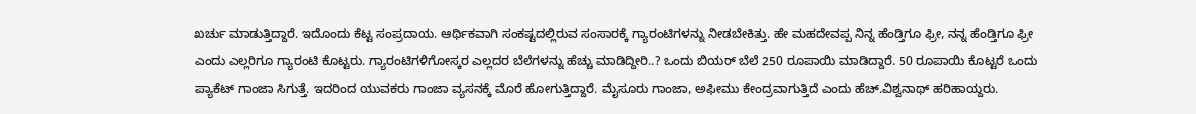ಖರ್ಚು ಮಾಡುತ್ತಿದ್ದಾರೆ. ಇದೊಂದು ಕೆಟ್ಟ ಸಂಪ್ರದಾಯ. ಆರ್ಥಿಕವಾಗಿ ಸಂಕಷ್ಟದಲ್ಲಿರುವ ಸಂಸಾರಕ್ಕೆ ಗ್ಯಾರಂಟಿಗಳನ್ನು ನೀಡಬೇಕಿತ್ತು. ಹೇ ಮಹದೇವಪ್ಪ ನಿನ್ನ ಹೆಂಡ್ತಿಗೂ ಫ್ರೀ, ನನ್ನ ಹೆಂಡ್ತಿಗೂ ಫ್ರೀ ಎಂದು ಎಲ್ಲರಿಗೂ ಗ್ಯಾರಂಟಿ ಕೊಟ್ಟರು. ಗ್ಯಾರಂಟಿಗಳಿಗೋಸ್ಕರ ಎಲ್ಲದರ ಬೆಲೆಗಳನ್ನು ಹೆಚ್ಚು ಮಾಡಿದ್ದೀರಿ..? ಒಂದು ಬಿಯರ್ ಬೆಲೆ 250 ರೂಪಾಯಿ ಮಾಡಿದ್ದಾರೆ. 50 ರೂಪಾಯಿ ಕೊಟ್ಟರೆ ಒಂದು ಪ್ಯಾಕೆಟ್ ಗಾಂಜಾ ಸಿಗುತ್ತೆ. ಇದರಿಂದ ಯುವಕರು ಗಾಂಜಾ ವ್ಯಸನಕ್ಕೆ ಮೊರೆ ಹೋಗುತ್ತಿದ್ದಾರೆ. ಮೈಸೂರು ಗಾಂಜಾ, ಅಫೀಮು ಕೇಂದ್ರವಾಗುತ್ತಿದೆ ಎಂದು ಹೆಚ್.ವಿಶ್ವನಾಥ್ ಹರಿಹಾಯ್ದರು.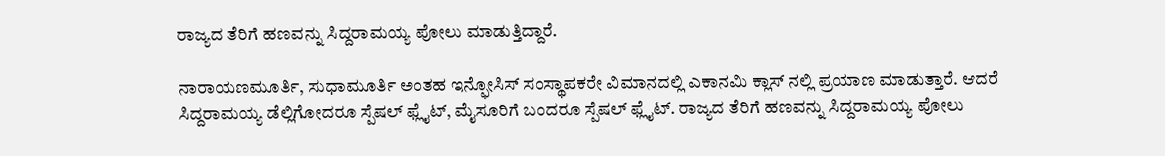ರಾಜ್ಯದ ತೆರಿಗೆ ಹಣವನ್ನು ಸಿದ್ದರಾಮಯ್ಯ ಪೋಲು ಮಾಡುತ್ತಿದ್ದಾರೆ.

ನಾರಾಯಣಮೂರ್ತಿ, ಸುಧಾಮೂರ್ತಿ ಅಂತಹ ಇನ್ಫೋಸಿಸ್ ಸಂಸ್ಥಾಪಕರೇ ವಿಮಾನದಲ್ಲಿ ಎಕಾನಮಿ ಕ್ಲಾಸ್ ನಲ್ಲಿ ಪ್ರಯಾಣ ಮಾಡುತ್ತಾರೆ. ಆದರೆ ಸಿದ್ದರಾಮಯ್ಯ ಡೆಲ್ಲಿಗೋದರೂ ಸ್ಪೆಷಲ್ ಫ್ಲೈಟ್, ಮೈಸೂರಿಗೆ ಬಂದರೂ ಸ್ಪೆಷಲ್ ಫ್ಲೈಟ್. ರಾಜ್ಯದ ತೆರಿಗೆ ಹಣವನ್ನು ಸಿದ್ದರಾಮಯ್ಯ ಪೋಲು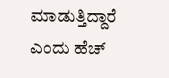ಮಾಡುತ್ತಿದ್ದಾರೆ ಎಂದು ಹೆಚ್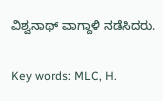ವಿಶ್ವನಾಥ್ ವಾಗ್ದಾಳಿ ನಡೆಸಿದರು.

Key words: MLC, H.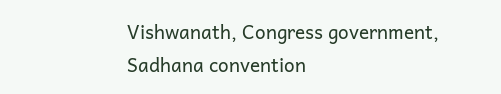Vishwanath, Congress government, Sadhana convention